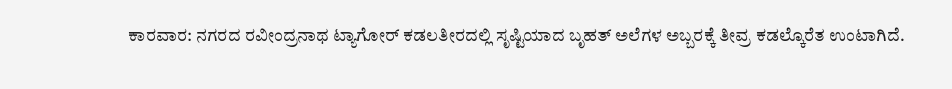ಕಾರವಾರ: ನಗರದ ರವೀಂದ್ರನಾಥ ಟ್ಯಾಗೋರ್ ಕಡಲತೀರದಲ್ಲಿ ಸೃಷ್ಟಿಯಾದ ಬೃಹತ್ ಅಲೆಗಳ ಅಬ್ಬರಕ್ಕೆ ತೀವ್ರ ಕಡಲ್ಕೊರೆತ ಉಂಟಾಗಿದೆ.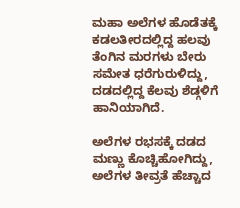ಮಹಾ ಅಲೆಗಳ ಹೊಡೆತಕ್ಕೆ ಕಡಲತೀರದಲ್ಲಿದ್ದ ಹಲವು ತೆಂಗಿನ ಮರಗಳು ಬೇರು ಸಮೇತ ಧರೆಗುರುಳಿದ್ದು, ದಡದಲ್ಲಿದ್ದ ಕೆಲವು ಶೆಡ್ಗಳಿಗೆ ಹಾನಿಯಾಗಿದೆ.

ಅಲೆಗಳ ರಭಸಕ್ಕೆ ದಡದ ಮಣ್ಣು ಕೊಚ್ಚಿಹೋಗಿದ್ದು, ಅಲೆಗಳ ತೀವ್ರತೆ ಹೆಚ್ಚಾದ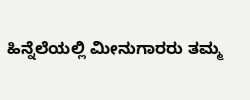ಹಿನ್ನೆಲೆಯಲ್ಲಿ ಮೀನುಗಾರರು ತಮ್ಮ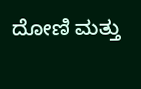ದೋಣಿ ಮತ್ತು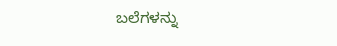ಬಲೆಗಳನ್ನು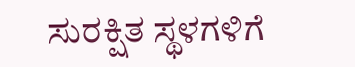ಸುರಕ್ಷಿತ ಸ್ಥಳಗಳಿಗೆ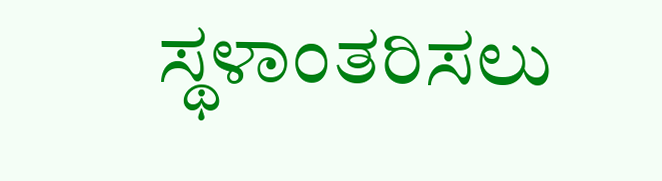ಸ್ಥಳಾಂತರಿಸಲು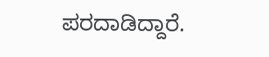ಪರದಾಡಿದ್ದಾರೆ.